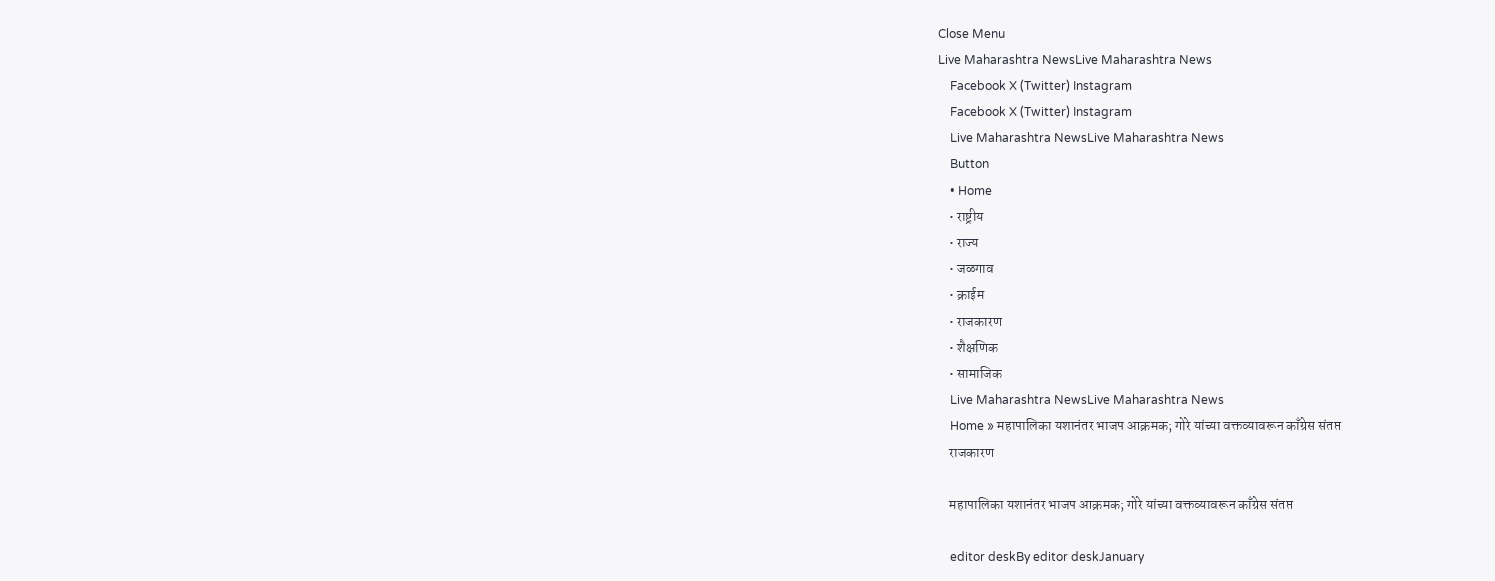Close Menu
Live Maharashtra NewsLive Maharashtra News
    Facebook X (Twitter) Instagram
    Facebook X (Twitter) Instagram
    Live Maharashtra NewsLive Maharashtra News
    Button
    • Home
    • राष्ट्रीय
    • राज्य
    • जळगाव
    • क्राईम
    • राजकारण
    • शैक्षणिक
    • सामाजिक
    Live Maharashtra NewsLive Maharashtra News
    Home » महापालिका यशानंतर भाजप आक्रमक; गोरे यांच्या वक्तव्यावरून काँग्रेस संतप्त
    राजकारण

    महापालिका यशानंतर भाजप आक्रमक; गोरे यांच्या वक्तव्यावरून काँग्रेस संतप्त

    editor deskBy editor deskJanuary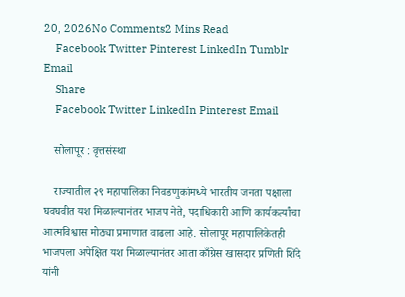20, 2026No Comments2 Mins Read
    Facebook Twitter Pinterest LinkedIn Tumblr Email
    Share
    Facebook Twitter LinkedIn Pinterest Email

    सोलापूर : वृत्तसंस्था

    राज्यातील २९ महापालिका निवडणुकांमध्ये भारतीय जनता पक्षाला घवघवीत यश मिळाल्यानंतर भाजप नेते, पदाधिकारी आणि कार्यकर्त्यांचा आत्मविश्वास मोठ्या प्रमाणात वाढला आहे. सोलापूर महापालिकेतही भाजपला अपेक्षित यश मिळाल्यानंतर आता काँग्रेस खासदार प्रणिती शिंदे यांनी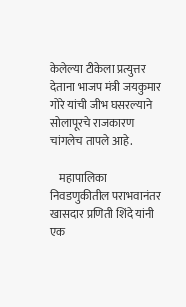केलेल्या टीकेला प्रत्युत्तर देताना भाजप मंत्री जयकुमार गोरे यांची जीभ घसरल्याने सोलापूरचे राजकारण चांगलेच तापले आहे.

    महापालिका निवडणुकीतील पराभवानंतर खासदार प्रणिती शिंदे यांनी एक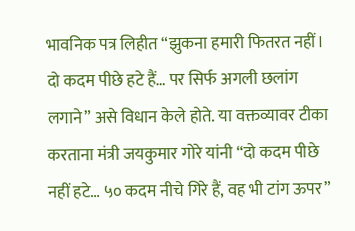भावनिक पत्र लिहीत “झुकना हमारी फितरत नहीं। दो कदम पीछे हटे हैं… पर सिर्फ अगली छलांग लगाने” असे विधान केले होते. या वक्तव्यावर टीका करताना मंत्री जयकुमार गोरे यांनी “दो कदम पीछे नहीं हटे… ५० कदम नीचे गिरे हैं, वह भी टांग ऊपर”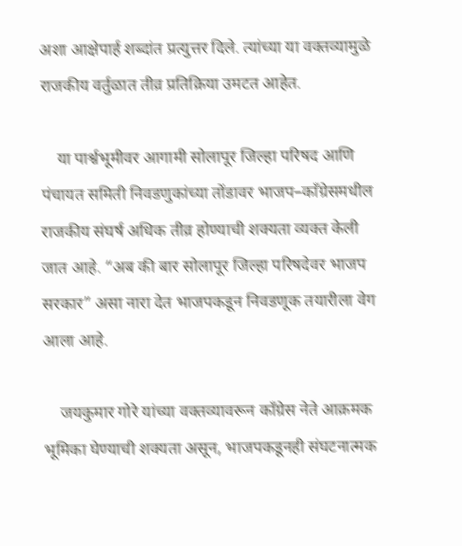अशा आक्षेपार्ह शब्दांत प्रत्युत्तर दिले. त्यांच्या या वक्तव्यामुळे राजकीय वर्तुळात तीव्र प्रतिक्रिया उमटत आहेत.

    या पार्श्वभूमीवर आगामी सोलापूर जिल्हा परिषद आणि पंचायत समिती निवडणुकांच्या तोंडावर भाजप–काँग्रेसमधील राजकीय संघर्ष अधिक तीव्र होण्याची शक्यता व्यक्त केली जात आहे. “अब की बार सोलापूर जिल्हा परिषदेवर भाजप सरकार” असा नारा देत भाजपकडून निवडणूक तयारीला वेग आला आहे.

    जयकुमार गोरे यांच्या वक्तव्यावरून काँग्रेस नेते आक्रमक भूमिका घेण्याची शक्यता असून, भाजपकडूनही संघटनात्मक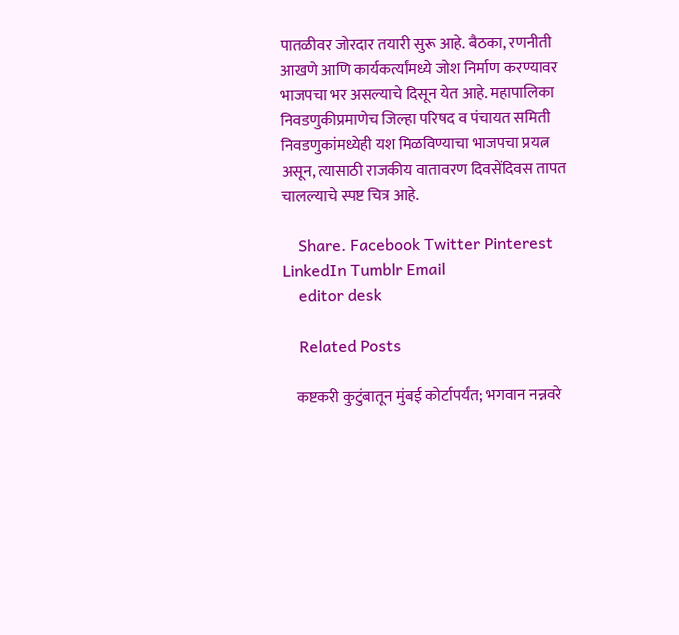पातळीवर जोरदार तयारी सुरू आहे. बैठका, रणनीती आखणे आणि कार्यकर्त्यांमध्ये जोश निर्माण करण्यावर भाजपचा भर असल्याचे दिसून येत आहे. महापालिका निवडणुकीप्रमाणेच जिल्हा परिषद व पंचायत समिती निवडणुकांमध्येही यश मिळविण्याचा भाजपचा प्रयत्न असून, त्यासाठी राजकीय वातावरण दिवसेंदिवस तापत चालल्याचे स्पष्ट चित्र आहे.

    Share. Facebook Twitter Pinterest LinkedIn Tumblr Email
    editor desk

    Related Posts

    कष्टकरी कुटुंबातून मुंबई कोर्टापर्यंत; भगवान नन्नवरे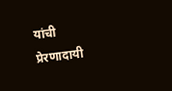यांची प्रेरणादायी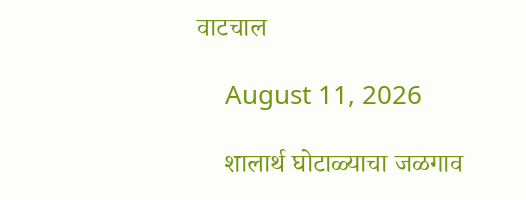वाटचाल

    August 11, 2026

    शालार्थ घोटाळ्याचा जळगाव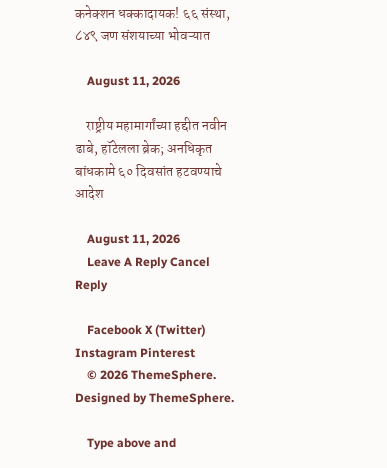कनेक्शन धक्कादायक! ६६ संस्था, ८४९ जण संशयाच्या भोवऱ्यात

    August 11, 2026

    राष्ट्रीय महामार्गांच्या हद्दीत नवीन ढाबे, हॉटेलला ब्रेक; अनधिकृत बांधकामे ६० दिवसांत हटवण्याचे आदेश

    August 11, 2026
    Leave A Reply Cancel Reply

    Facebook X (Twitter) Instagram Pinterest
    © 2026 ThemeSphere. Designed by ThemeSphere.

    Type above and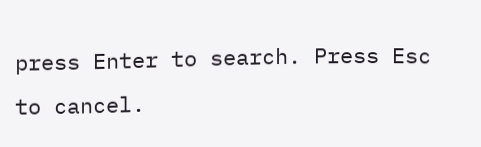press Enter to search. Press Esc to cancel.